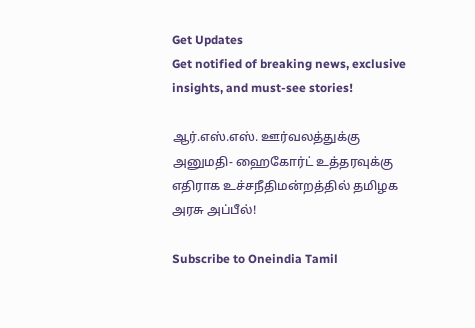Get Updates
Get notified of breaking news, exclusive insights, and must-see stories!

ஆர்.எஸ்.எஸ். ஊர்வலத்துக்கு அனுமதி- ஹைகோர்ட் உத்தரவுக்கு எதிராக உச்சநீதிமன்றத்தில் தமிழக அரசு அப்பீல்!

Subscribe to Oneindia Tamil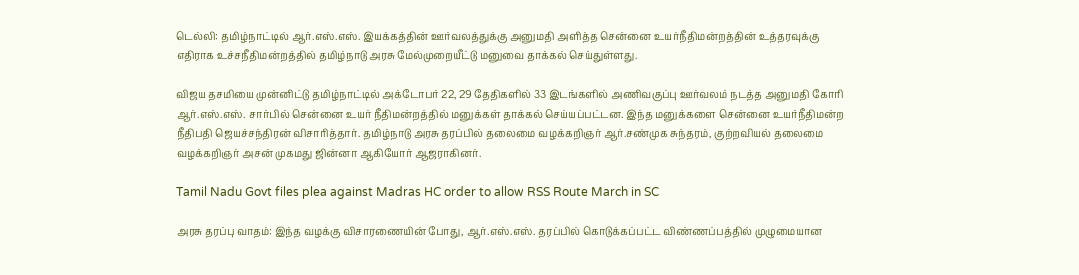டெல்லி: தமிழ்நாட்டில் ஆர்.எஸ்.எஸ். இயக்கத்தின் ஊர்வலத்துக்கு அனுமதி அளித்த சென்னை உயர்நீதிமன்றத்தின் உத்தரவுக்கு எதிராக உச்சநீதிமன்றத்தில் தமிழ்நாடு அரசு மேல்முறையீட்டு மனுவை தாக்கல் செய்துள்ளது.

விஜய தசமியை முன்னிட்டு தமிழ்நாட்டில் அக்டோபர் 22, 29 தேதிகளில் 33 இடங்களில் அணிவகுப்பு ஊர்வலம் நடத்த அனுமதி கோரி ஆர்.எஸ்.எஸ். சார்பில் சென்னை உயர் நீதிமன்றத்தில் மனுக்கள் தாக்கல் செய்யப்பட்டன. இந்த மனுக்களை சென்னை உயர்நீதிமன்ற நீதிபதி ஜெயச்சந்திரன் விசாரித்தார். தமிழ்நாடு அரசு தரப்பில் தலைமை வழக்கறிஞர் ஆர்.சண்முக சுந்தரம், குற்றவியல் தலைமை வழக்கறிஞர் அசன் முகமது ஜின்னா ஆகியோர் ஆஜராகினர்.

Tamil Nadu Govt files plea against Madras HC order to allow RSS Route March in SC

அரசு தரப்பு வாதம்: இந்த வழக்கு விசாரணையின் போது, ஆர்.எஸ்.எஸ். தரப்பில் கொடுக்கப்பட்ட விண்ணப்பத்தில் முழுமையான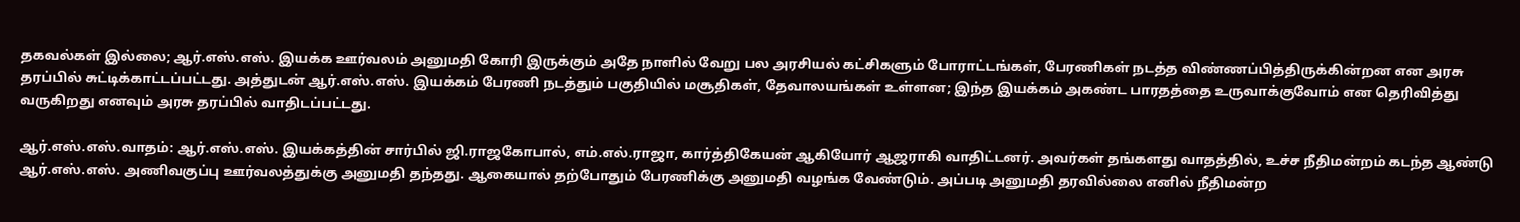தகவல்கள் இல்லை; ஆர்.எஸ்.எஸ். இயக்க ஊர்வலம் அனுமதி கோரி இருக்கும் அதே நாளில் வேறு பல அரசியல் கட்சிகளும் போராட்டங்கள், பேரணிகள் நடத்த விண்ணப்பித்திருக்கின்றன என அரசு தரப்பில் சுட்டிக்காட்டப்பட்டது. அத்துடன் ஆர்.எஸ்.எஸ். இயக்கம் பேரணி நடத்தும் பகுதியில் மசூதிகள், தேவாலயங்கள் உள்ளன; இந்த இயக்கம் அகண்ட பாரதத்தை உருவாக்குவோம் என தெரிவித்து வருகிறது எனவும் அரசு தரப்பில் வாதிடப்பட்டது.

ஆர்.எஸ்.எஸ்.வாதம்: ஆர்.எஸ்.எஸ். இயக்கத்தின் சார்பில் ஜி.ராஜகோபால், எம்.எல்.ராஜா, கார்த்திகேயன் ஆகியோர் ஆஜராகி வாதிட்டனர். அவர்கள் தங்களது வாதத்தில், உச்ச நீதிமன்றம் கடந்த ஆண்டு ஆர்.எஸ்.எஸ். அணிவகுப்பு ஊர்வலத்துக்கு அனுமதி தந்தது. ஆகையால் தற்போதும் பேரணிக்கு அனுமதி வழங்க வேண்டும். அப்படி அனுமதி தரவில்லை எனில் நீதிமன்ற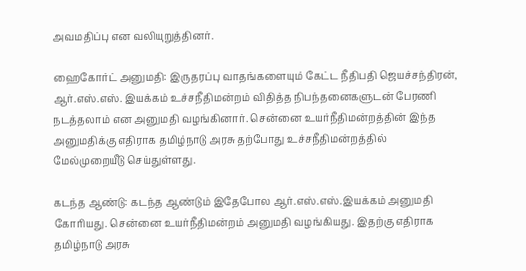அவமதிப்பு என வலியுறுத்தினர்.

ஹைகோர்ட் அனுமதி: இருதரப்பு வாதங்களையும் கேட்ட நீதிபதி ஜெயச்சந்திரன், ஆர்.எஸ்.எஸ். இயக்கம் உச்சநீதிமன்றம் விதித்த நிபந்தனைகளுடன் பேரணி நடத்தலாம் என அனுமதி வழங்கினார். சென்னை உயர்நீதிமன்றத்தின் இந்த அனுமதிக்கு எதிராக தமிழ்நாடு அரசு தற்போது உச்சநீதிமன்றத்தில் மேல்முறையீடு செய்துள்ளது.

கடந்த ஆண்டு: கடந்த ஆண்டும் இதேபோல ஆர்.எஸ்.எஸ்.இயக்கம் அனுமதி கோரியது. சென்னை உயர்நீதிமன்றம் அனுமதி வழங்கியது. இதற்கு எதிராக தமிழ்நாடு அரசு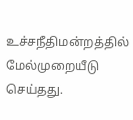உச்சநீதிமன்றத்தில் மேல்முறையீடு செய்தது.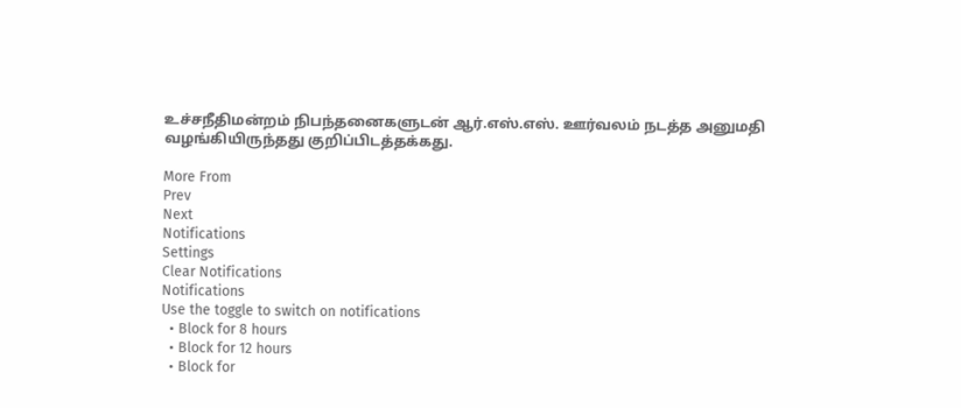உச்சநீதிமன்றம் நிபந்தனைகளுடன் ஆர்.எஸ்.எஸ். ஊர்வலம் நடத்த அனுமதி வழங்கியிருந்தது குறிப்பிடத்தக்கது.

More From
Prev
Next
Notifications
Settings
Clear Notifications
Notifications
Use the toggle to switch on notifications
  • Block for 8 hours
  • Block for 12 hours
  • Block for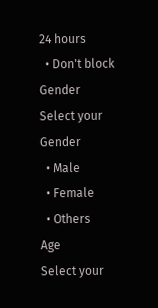24 hours
  • Don't block
Gender
Select your Gender
  • Male
  • Female
  • Others
Age
Select your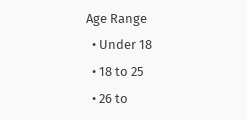Age Range
  • Under 18
  • 18 to 25
  • 26 to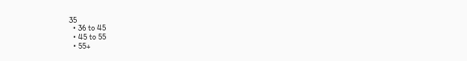35
  • 36 to 45
  • 45 to 55
  • 55+